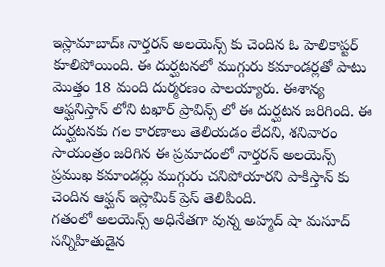ఇస్లామాబాద్ః నార్తరన్ అలయెన్స్ కు చెందిన ఓ హెలికాప్టర్ కూలిపోయింది. ఈ దుర్ఘటనలో ముగ్గురు కమాండర్లతో పాటు మొత్తం 18 మంది దుర్మరణం పాలయ్యారు. ఈశాన్య ఆఫ్ఘనిస్తాన్ లోని టఖార్ ప్రావిన్స్ లో ఈ దుర్ఘటన జరిగింది. ఈ దుర్ఘటనకు గల కారణాలు తెలియడం లేదని, శనివారం సాయంత్రం జరిగిన ఈ ప్రమాదంలో నార్తరన్ అలయెన్స్ ప్రముఖ కమాండర్లు ముగ్గురు చనిపోయారని పాకిస్తాన్ కు చెందిన ఆఫ్ఘన్ ఇస్లామిక్ ప్రెస్ తెలిపింది.
గతంలో అలయెన్స్ అధినేతగా వున్న అహ్మద్ షా మసూద్ సన్నిహితుడైన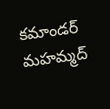కమాండర్ మహమ్మద్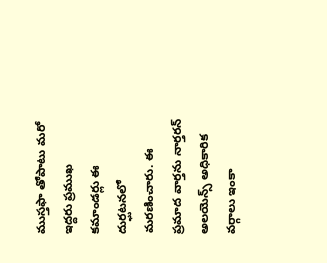ముస్తఫా తోపాటు మరో ఇద్దరు ప్రముఖ కమాండర్లు ఈ దుర్ఘటనలో మరణించారు. ఈ ప్రమాద వార్తను నార్తరన్ అలయెన్స్ అధికారిక వర్గాలు ఇంకా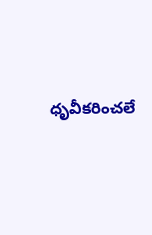ధృవీకరించలే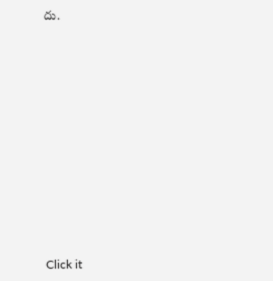దు.












Click it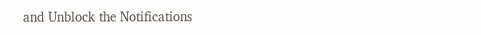and Unblock the Notifications